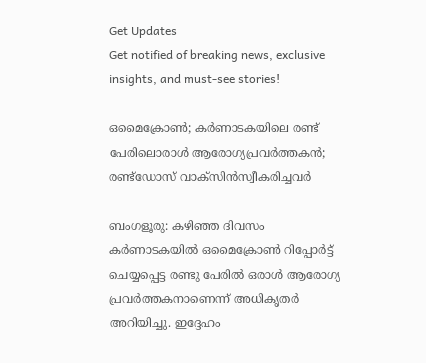Get Updates
Get notified of breaking news, exclusive insights, and must-see stories!

ഒമൈക്രോണ്‍; കര്‍ണാടകയിലെ രണ്ട് പേരിലൊരാള്‍ ആരോഗ്യപ്രവര്‍ത്തകന്‍; രണ്ട്ഡോസ് വാക്‌സിന്‍സ്വീകരിച്ചവര്‍

ബംഗളൂരു: കഴിഞ്ഞ ദിവസം കര്‍ണാടകയില്‍ ഒമൈക്രോണ്‍ റിപ്പോര്‍ട്ട് ചെയ്യപ്പെട്ട രണ്ടു പേരില്‍ ഒരാള്‍ ആരോഗ്യ പ്രവര്‍ത്തകനാണെന്ന് അധികൃതര്‍ അറിയിച്ചു. ഇദ്ദേഹം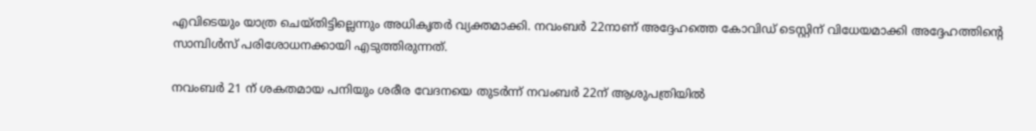എവിടെയും യാത്ര ചെയ്തിട്ടില്ലെന്നും അധികൃതര്‍ വ്യക്തമാക്കി. നവംബര്‍ 22നാണ് അദ്ദേഹത്തെ കോവിഡ് ടെസ്റ്റിന് വിധേയമാക്കി അദ്ദേഹത്തിന്റെ സാമ്പിള്‍സ് പരിശോധനക്കായി എടുത്തിരുന്നത്.

നവംബര്‍ 21 ന് ശകതമായ പനിയും ശരീര വേദനയെ തുടര്‍ന്ന് നവംബര്‍ 22ന് ആശുപത്രിയില്‍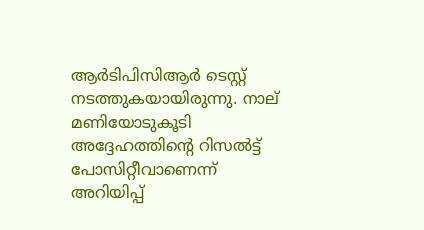ആര്‍ടിപിസിആര്‍ ടെസ്റ്റ് നടത്തുകയായിരുന്നു. നാല് മണിയോടുകൂടി അദ്ദേഹത്തിന്റെ റിസല്‍ട്ട് പോസിറ്റീവാണെന്ന് അറിയിപ്പ്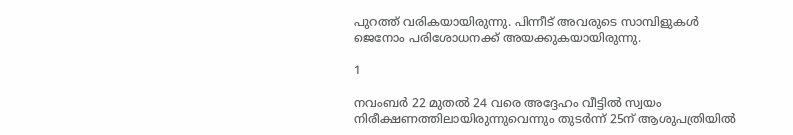പുറത്ത് വരികയായിരുന്നു. പിന്നീട് അവരുടെ സാമ്പിളുകള്‍ ജെനോം പരിശോധനക്ക് അയക്കുകയായിരുന്നു.

1

നവംബര്‍ 22 മുതല്‍ 24 വരെ അദ്ദേഹം വീട്ടില്‍ സ്വയം നിരീക്ഷണത്തിലായിരുന്നുവെന്നും തുടര്‍ന്ന് 25ന് ആശുപത്രിയില്‍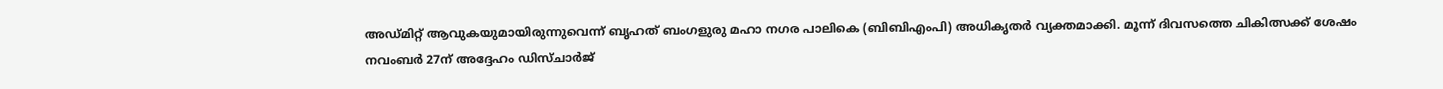അഡ്മിറ്റ് ആവുകയുമായിരുന്നുവെന്ന് ബൃഹത് ബംഗളുരു മഹാ നഗര പാലികെ (ബിബിഎംപി) അധികൃതര്‍ വ്യക്തമാക്കി. മൂന്ന് ദിവസത്തെ ചികിത്സക്ക് ശേഷം നവംബര്‍ 27ന് അദ്ദേഹം ഡിസ്ചാര്‍ജ്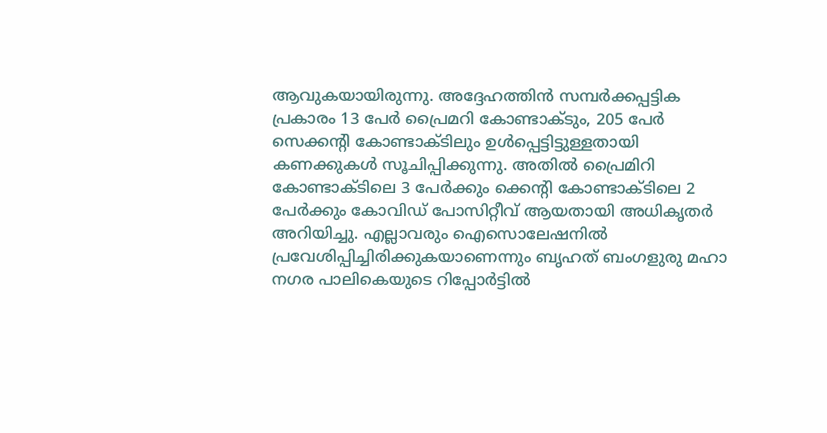ആവുകയായിരുന്നു. അദ്ദേഹത്തിന്‍ സമ്പര്‍ക്കപ്പട്ടിക പ്രകാരം 13 പേര്‍ പ്രൈമറി കോണ്ടാക്ടും, 205 പേര്‍ സെക്കന്റി കോണ്ടാക്ടിലും ഉള്‍പ്പെട്ടിട്ടുള്ളതായി കണക്കുകള്‍ സൂചിപ്പിക്കുന്നു. അതില്‍ പ്രൈമിറി കോണ്ടാക്ടിലെ 3 പേര്‍ക്കും ക്കെന്റി കോണ്ടാക്ടിലെ 2 പേര്‍ക്കും കോവിഡ് പോസിറ്റീവ് ആയതായി അധികൃതര്‍ അറിയിച്ചു. എല്ലാവരും ഐസൊലേഷനില്‍ പ്രവേശിപ്പിച്ചിരിക്കുകയാണെന്നും ബൃഹത് ബംഗളുരു മഹാ നഗര പാലികെയുടെ റിപ്പോര്‍ട്ടില്‍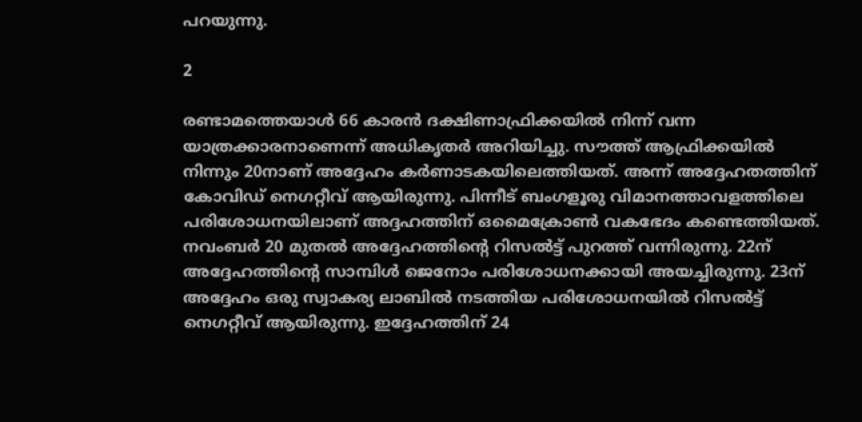പറയുന്നു.

2

രണ്ടാമത്തെയാള്‍ 66 കാരന്‍ ദക്ഷിണാഫ്രിക്കയില്‍ നിന്ന് വന്ന യാത്രക്കാരനാണെന്ന് അധികൃതര്‍ അറിയിച്ചു. സൗത്ത് ആഫ്രിക്കയില്‍ നിന്നും 20നാണ് അദ്ദേഹം കര്‍ണാടകയിലെത്തിയത്. അന്ന് അദ്ദേഹതത്തിന് കോവിഡ് നെഗറ്റീവ് ആയിരുന്നു. പിന്നീട് ബംഗളൂരു വിമാനത്താവളത്തിലെ പരിശോധനയിലാണ് അദ്ദഹത്തിന് ഒമൈക്രോണ്‍ വകഭേദം കണ്ടെത്തിയത്. നവംബര്‍ 20 മുതല്‍ അദ്ദേഹത്തിന്റെ റിസല്‍ട്ട് പുറത്ത് വന്നിരുന്നു. 22ന് അദ്ദേഹത്തിന്റെ സാമ്പിള്‍ ജെനോം പരിശോധനക്കായി അയച്ചിരുന്നു. 23ന് അദ്ദേഹം ഒരു സ്വാകര്യ ലാബില്‍ നടത്തിയ പരിശോധനയില്‍ റിസല്‍ട്ട് നെഗറ്റീവ് ആയിരുന്നു. ഇദ്ദേഹത്തിന് 24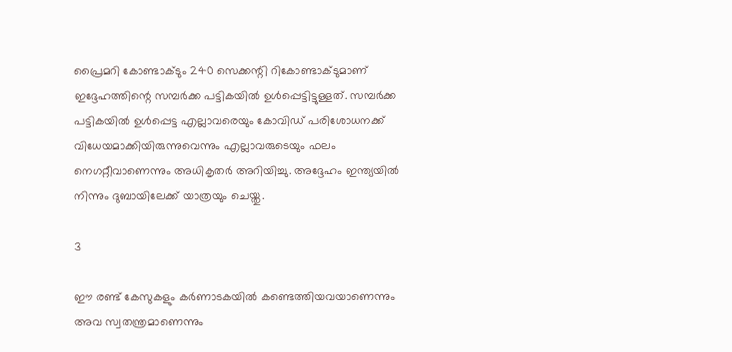പ്രൈമറി കോണ്ടാക്ടും 240 സെക്കന്റി റികോണ്ടാക്ടുമാണ് ഇദ്ദേഹത്തിന്റെ സമ്പര്‍ക്ക പട്ടികയില്‍ ഉള്‍പ്പെട്ടിട്ടുള്ളത്. സമ്പര്‍ക്ക പട്ടികയില്‍ ഉള്‍പ്പെട്ട എല്ലാവരെയും കോവിഡ് പരിശോധനക്ക് വിധേയമാക്കിയിരുന്നുവെന്നും എല്ലാവരുടെയും ഫലം നെഗറ്റീവാണെന്നും അധികൃതര്‍ അറിയിച്ചു. അദ്ദേഹം ഇന്ത്യയില്‍ നിന്നും ദുബായിലേക്ക് യാത്രയും ചെയ്തു.

3

ഈ രണ്ട് കേസുകളും കര്‍ണാടകയില്‍ കണ്ടെത്തിയവയാണെന്നും അവ സ്വതന്ത്രമാണെന്നും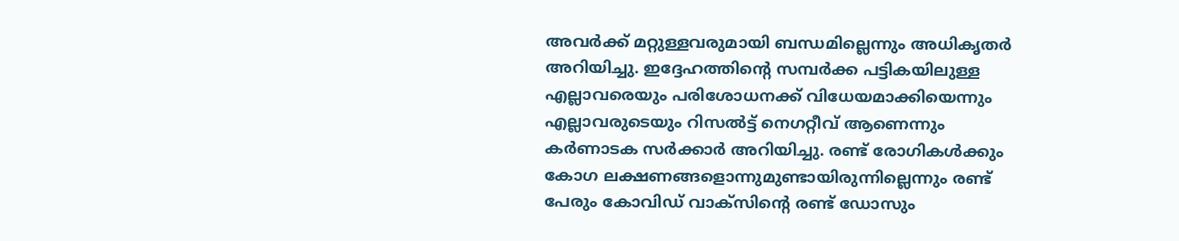അവര്‍ക്ക് മറ്റുള്ളവരുമായി ബന്ധമില്ലെന്നും അധികൃതര്‍ അറിയിച്ചു. ഇദ്ദേഹത്തിന്റെ സമ്പര്‍ക്ക പട്ടികയിലുള്ള എല്ലാവരെയും പരിശോധനക്ക് വിധേയമാക്കിയെന്നും എല്ലാവരുടെയും റിസല്‍ട്ട് നെഗറ്റീവ് ആണെന്നും കര്‍ണാടക സര്‍ക്കാര്‍ അറിയിച്ചു. രണ്ട് രോഗികള്‍ക്കും കോഗ ലക്ഷണങ്ങളൊന്നുമുണ്ടായിരുന്നില്ലെന്നും രണ്ട് പേരും കോവിഡ് വാക്‌സിന്റെ രണ്ട് ഡോസും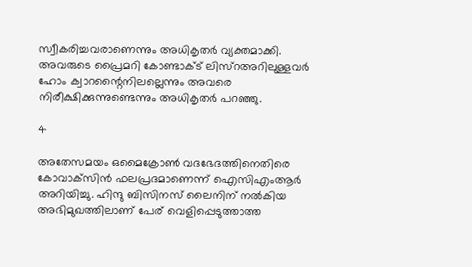സ്വീകരിച്ചവരാണെന്നും അധികൃതര്‍ വ്യക്തമാക്കി. അവരുടെ പ്രൈമറി കോണ്ടാക്ട് ലിസ്‌റഅറിലുള്ളവര്‍ ഹോം ക്വാറന്റൈനിലല്ലെന്നും അവരെ നിരീക്ഷിക്കുന്നുണ്ടെന്നും അധികൃതര്‍ പറഞ്ഞു.

4

അതേസമയം ഒമൈക്രോണ്‍ വദഭേദത്തിനെതിരെ കോവാക്‌സിന്‍ ഫലപ്രദമാണെന്ന് ഐസിഎംആര്‍ അറിയിച്ചു. ഹിന്ദു ബിസിനസ് ലൈനിന് നല്‍കിയ അഭിമുഖത്തിലാണ് പേര് വെളിപ്പെടുത്താത്ത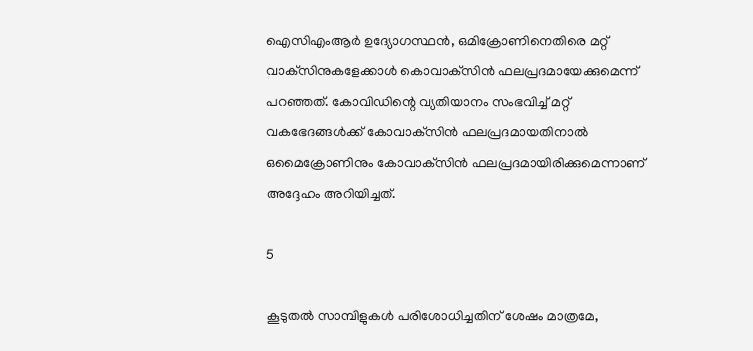ഐസിഎംആര്‍ ഉദ്യോഗസ്ഥന്‍, ഒമിക്രോണിനെതിരെ മറ്റ് വാക്‌സിനുകളേക്കാള്‍ കൊവാക്‌സിന്‍ ഫലപ്രദമായേക്കുമെന്ന് പറഞ്ഞത്. കോവിഡിന്റെ വ്യതിയാനം സംഭവിച്ച് മറ്റ് വകഭേദങ്ങള്‍ക്ക് കോവാക്‌സിന്‍ ഫലപ്രദമായതിനാല്‍ ഒമൈക്രോണിനും കോവാക്‌സിന്‍ ഫലപ്രദമായിരിക്കുമെന്നാണ് അദ്ദേഹം അറിയിച്ചത്.

5

കൂടുതല്‍ സാമ്പിളുകള്‍ പരിശോധിച്ചതിന് ശേഷം മാത്രമേ,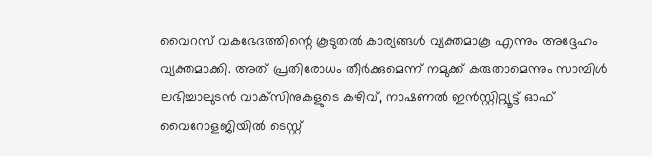വൈറസ് വകഭേദത്തിന്റെ കൂടുതല്‍ കാര്യങ്ങള്‍ വ്യക്തമാകൂ എന്നും അദ്ദേഹം വ്യക്തമാക്കി. അത് പ്രതിരോധം തീര്‍ക്കുമെന്ന് നമുക്ക് കരുതാമെന്നും സാമ്പിള്‍ ലഭിച്ചാലുടന്‍ വാക്‌സിനുകളുടെ കഴിവ്, നാഷണല്‍ ഇന്‍സ്റ്റിറ്റ്യൂട്ട് ഓഫ് വൈറോളജിയില്‍ ടെസ്റ്റ്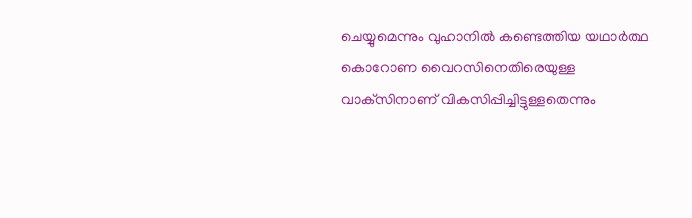ചെയ്യുമെന്നും വുഹാനില്‍ കണ്ടെത്തിയ യഥാര്‍ത്ഥ കൊറോണ വൈറസിനെതിരെയുള്ള വാക്‌സിനാണ് വികസിപ്പിച്ചിട്ടുള്ളതെന്നും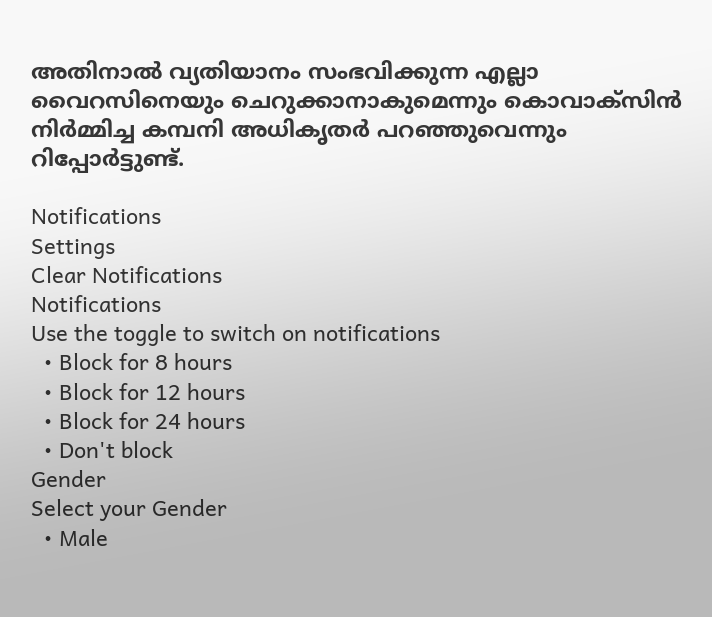അതിനാല്‍ വ്യതിയാനം സംഭവിക്കുന്ന എല്ലാ വൈറസിനെയും ചെറുക്കാനാകുമെന്നും കൊവാക്‌സിന്‍ നിര്‍മ്മിച്ച കമ്പനി അധികൃതര്‍ പറഞ്ഞുവെന്നും റിപ്പോര്‍ട്ടുണ്ട്.

Notifications
Settings
Clear Notifications
Notifications
Use the toggle to switch on notifications
  • Block for 8 hours
  • Block for 12 hours
  • Block for 24 hours
  • Don't block
Gender
Select your Gender
  • Male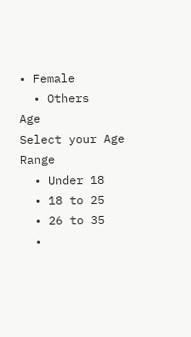• Female
  • Others
Age
Select your Age Range
  • Under 18
  • 18 to 25
  • 26 to 35
  •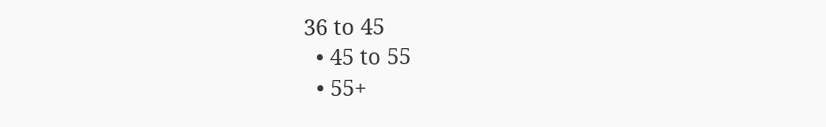36 to 45
  • 45 to 55
  • 55+